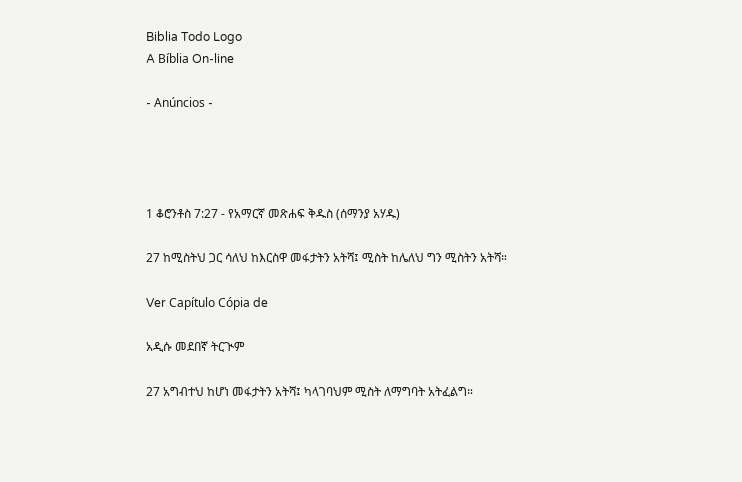Biblia Todo Logo
A Bíblia On-line

- Anúncios -




1 ቆሮንቶስ 7:27 - የአማርኛ መጽሐፍ ቅዱስ (ሰማንያ አሃዱ)

27 ከሚስትህ ጋር ሳለህ ከእርስዋ መፋታትን አትሻ፤ ሚስት ከሌለህ ግን ሚስትን አትሻ።

Ver Capítulo Cópia de

አዲሱ መደበኛ ትርጒም

27 አግብተህ ከሆነ መፋታትን አትሻ፤ ካላገባህም ሚስት ለማግባት አትፈልግ።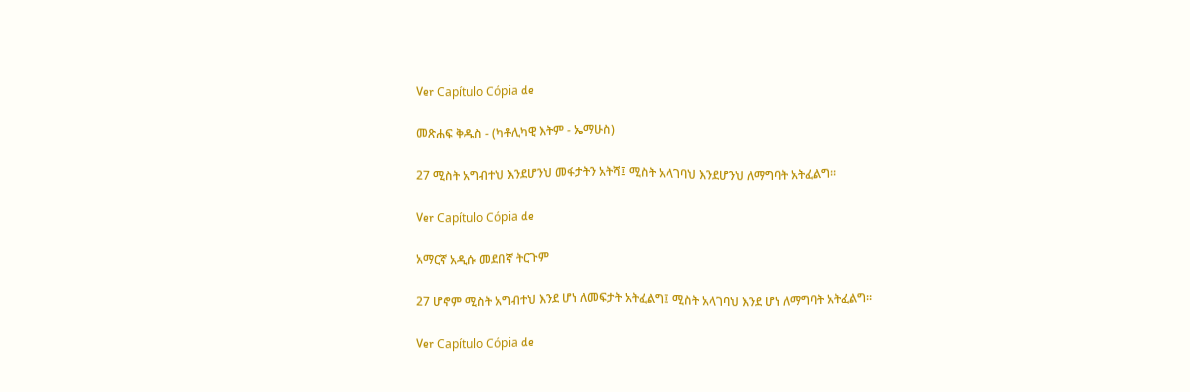Ver Capítulo Cópia de

መጽሐፍ ቅዱስ - (ካቶሊካዊ እትም - ኤማሁስ)

27 ሚስት አግብተህ እንደሆንህ መፋታትን አትሻ፤ ሚስት አላገባህ እንደሆንህ ለማግባት አትፈልግ።

Ver Capítulo Cópia de

አማርኛ አዲሱ መደበኛ ትርጉም

27 ሆኖም ሚስት አግብተህ እንደ ሆነ ለመፍታት አትፈልግ፤ ሚስት አላገባህ እንደ ሆነ ለማግባት አትፈልግ።

Ver Capítulo Cópia de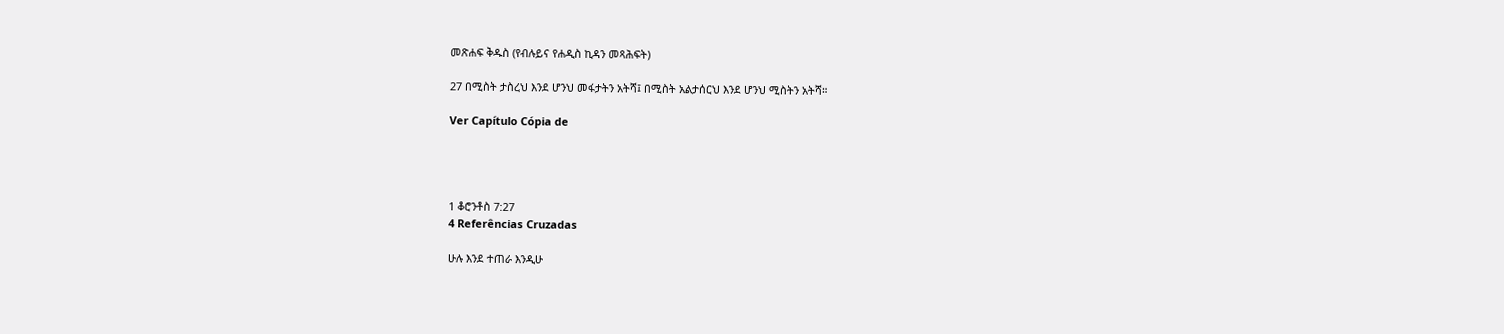መጽሐፍ ቅዱስ (የብሉይና የሐዲስ ኪዳን መጻሕፍት)

27 በሚስት ታስረህ እንደ ሆንህ መፋታትን አትሻ፤ በሚስት አልታሰርህ እንደ ሆንህ ሚስትን አትሻ።

Ver Capítulo Cópia de




1 ቆሮንቶስ 7:27
4 Referências Cruzadas

ሁሉ እንደ ተጠራ እንዲሁ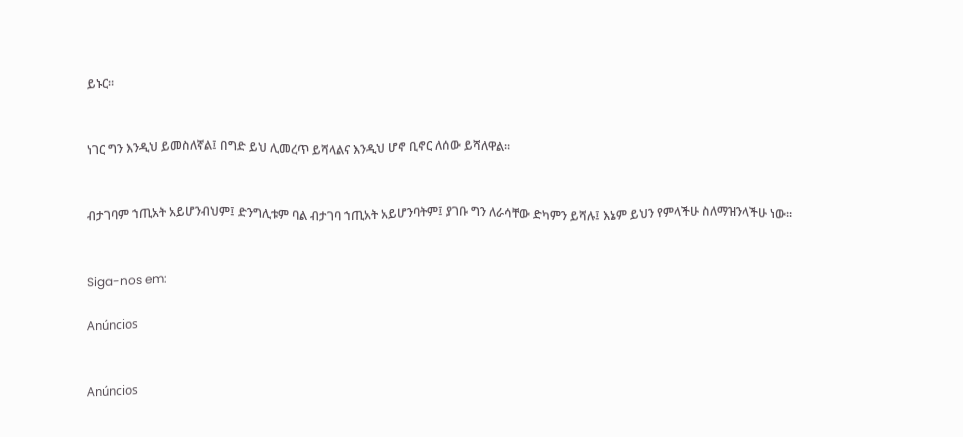ይኑር።


ነገር ግን እንዲህ ይመስለኛል፤ በግድ ይህ ሊመረጥ ይሻላልና እንዲህ ሆኖ ቢኖር ለሰው ይሻለዋል።


ብታገባም ኀጢአት አይሆንብህም፤ ድንግሊቱም ባል ብታገባ ኀጢአት አይሆንባትም፤ ያገቡ ግን ለራሳቸው ድካምን ይሻሉ፤ እኔም ይህን የምላችሁ ስለማዝንላችሁ ነው።


Siga-nos em:

Anúncios


Anúncios